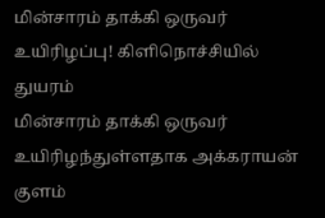மின்சாரம் தாக்கி ஒருவர் உயிரிழப்பு! கிளிநொச்சியில் துயரம்
மின்சாரம் தாக்கி ஒருவர் உயிரிழந்துள்ளதாக அக்கராயன் குளம்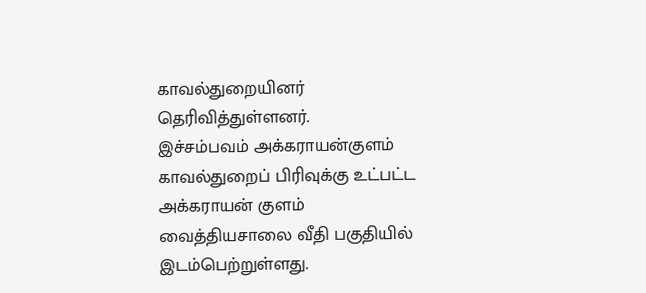காவல்துறையினர் தெரிவித்துள்ளனர்.
இச்சம்பவம் அக்கராயன்குளம் காவல்துறைப் பிரிவுக்கு உட்பட்ட அக்கராயன் குளம் வைத்தியசாலை வீதி பகுதியில் இடம்பெற்றுள்ளது.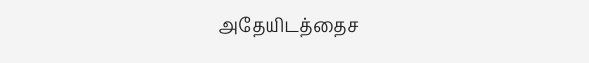அதேயிடத்தைச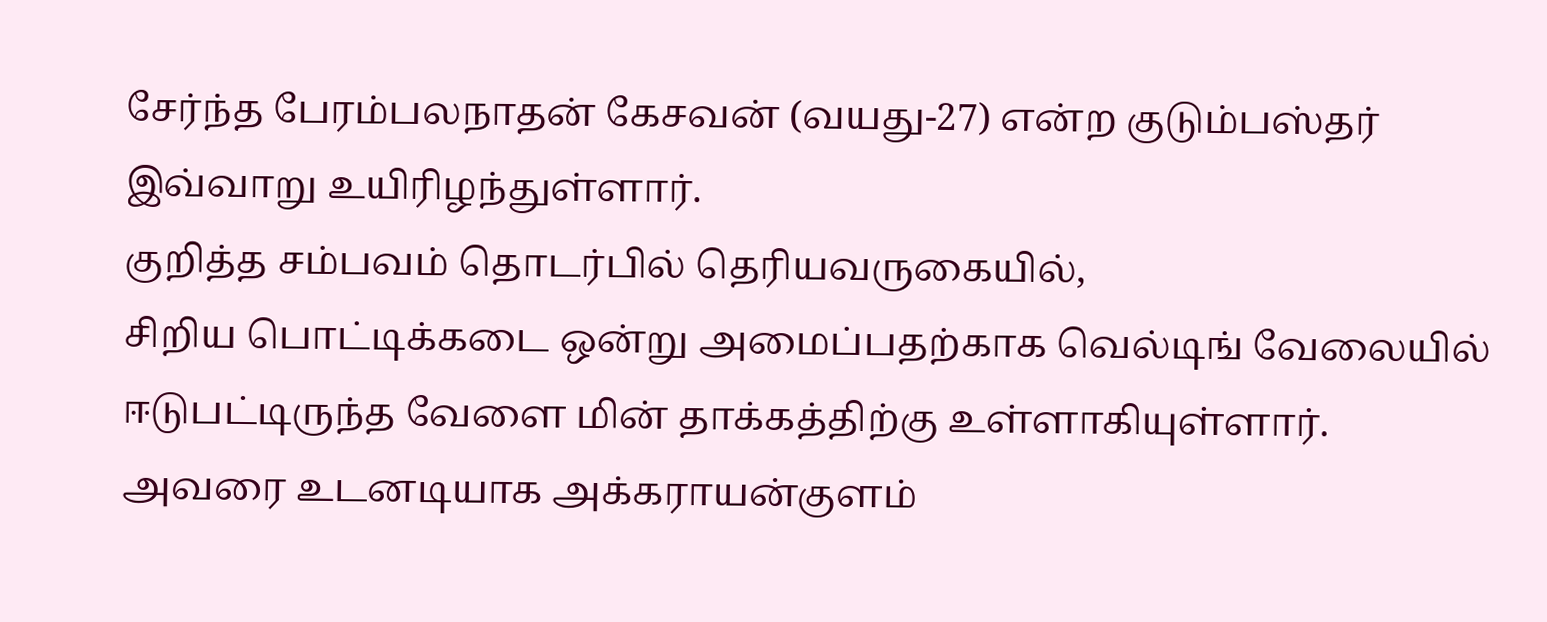சேர்ந்த பேரம்பலநாதன் கேசவன் (வயது-27) என்ற குடும்பஸ்தர் இவ்வாறு உயிரிழந்துள்ளார்.
குறித்த சம்பவம் தொடர்பில் தெரியவருகையில்,
சிறிய பொட்டிக்கடை ஒன்று அமைப்பதற்காக வெல்டிங் வேலையில் ஈடுபட்டிருந்த வேளை மின் தாக்கத்திற்கு உள்ளாகியுள்ளார்.
அவரை உடனடியாக அக்கராயன்குளம்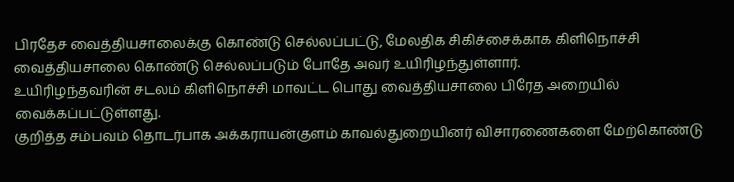பிரதேச வைத்தியசாலைக்கு கொண்டு செல்லப்பட்டு, மேலதிக சிகிச்சைக்காக கிளிநொச்சி வைத்தியசாலை கொண்டு செல்லப்படும் போதே அவர் உயிரிழந்துள்ளார்.
உயிரிழந்தவரின் சடலம் கிளிநொச்சி மாவட்ட பொது வைத்தியசாலை பிரேத அறையில் வைக்கப்பட்டுள்ளது.
குறித்த சம்பவம் தொடர்பாக அக்கராயன்குளம் காவல்துறையினர் விசாரணைகளை மேற்கொண்டு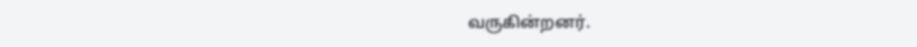வருகின்றனர்.